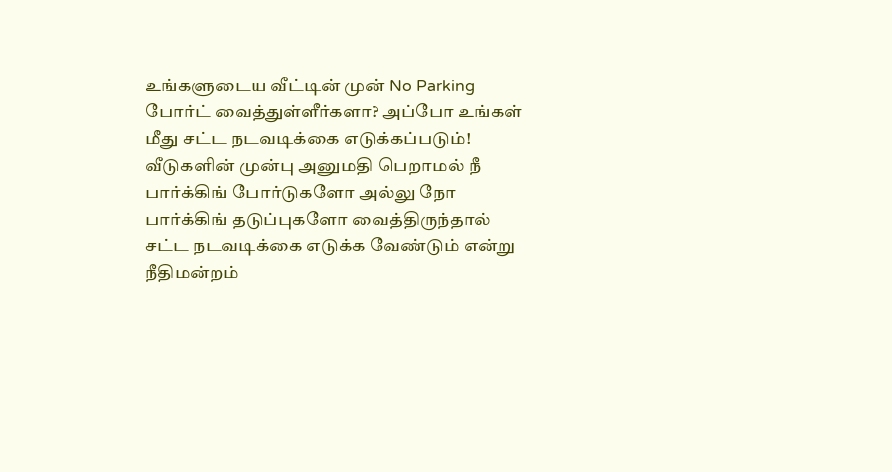உங்களுடைய வீட்டின் முன் No Parking போர்ட் வைத்துள்ளீர்களா? அப்போ உங்கள் மீது சட்ட நடவடிக்கை எடுக்கப்படும்!
வீடுகளின் முன்பு அனுமதி பெறாமல் நீ பார்க்கிங் போர்டுகளோ அல்லு நோ பார்க்கிங் தடுப்புகளோ வைத்திருந்தால் சட்ட நடவடிக்கை எடுக்க வேண்டும் என்று நீதிமன்றம்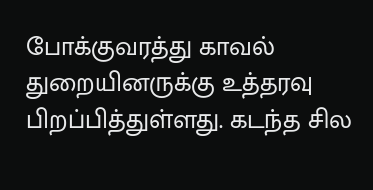போக்குவரத்து காவல் துறையினருக்கு உத்தரவு பிறப்பித்துள்ளது. கடந்த சில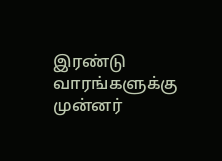இரண்டு வாரங்களுக்கு முன்னர்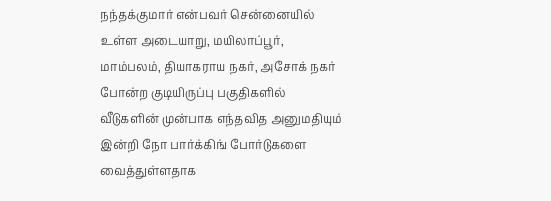நந்தக்குமார் என்பவர் சென்னையில் உள்ள அடையாறு, மயிலாப்பூர், மாம்பலம், தியாகராய நகர், அசோக் நகர் போன்ற குடியிருப்பு பகுதிகளில் வீடுகளின் முன்பாக எந்தவித அனுமதியும் இன்றி நோ பார்க்கிங் போர்டுகளை வைத்துள்ளதாக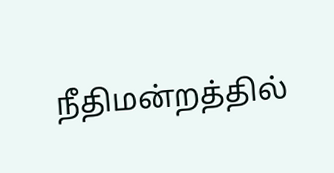நீதிமன்றத்தில்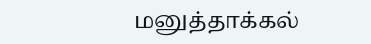மனுத்தாக்கல்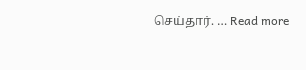செய்தார். … Read more